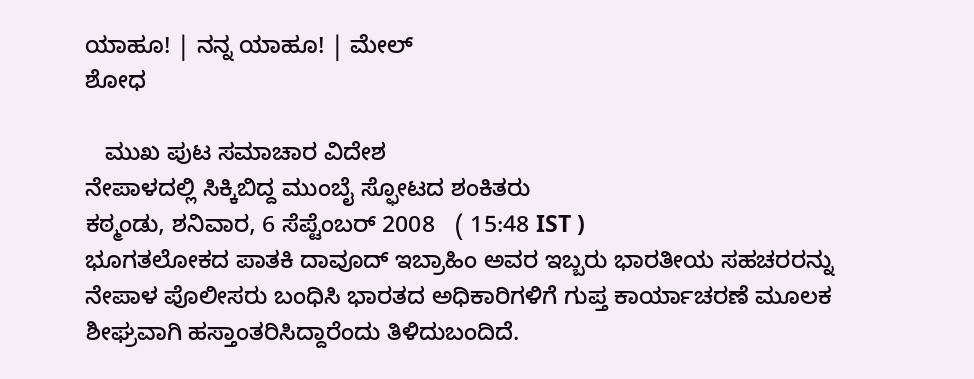ಯಾಹೂ! | ನನ್ನ ಯಾಹೂ! | ಮೇಲ್
ಶೋಧ

   ಮುಖ ಪುಟ ಸಮಾಚಾರ ವಿದೇಶ
ನೇಪಾಳದಲ್ಲಿ ಸಿಕ್ಕಿಬಿದ್ದ ಮುಂಬೈ ಸ್ಫೋಟದ ಶಂಕಿತರು
ಕಠ್ಮಂಡು, ಶನಿವಾರ, 6 ಸೆಪ್ಟೆಂಬರ್ 2008   ( 15:48 IST )
ಭೂಗತಲೋಕದ ಪಾತಕಿ ದಾವೂದ್ ಇಬ್ರಾಹಿಂ ಅವರ ಇಬ್ಬರು ಭಾರತೀಯ ಸಹಚರರನ್ನು ನೇಪಾಳ ಪೊಲೀಸರು ಬಂಧಿಸಿ ಭಾರತದ ಅಧಿಕಾರಿಗಳಿಗೆ ಗುಪ್ತ ಕಾರ್ಯಾಚರಣೆ ಮ‌ೂಲಕ ಶೀಘ್ರವಾಗಿ ಹಸ್ತಾಂತರಿಸಿದ್ದಾರೆಂದು ತಿಳಿದುಬಂದಿದೆ.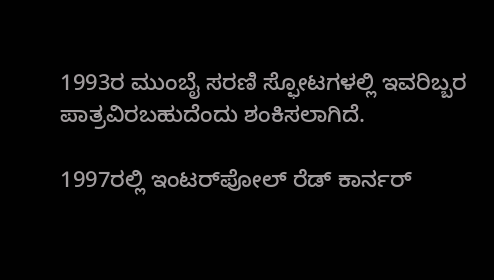1993ರ ಮುಂಬೈ ಸರಣಿ ಸ್ಫೋಟಗಳಲ್ಲಿ ಇವರಿಬ್ಬರ ಪಾತ್ರವಿರಬಹುದೆಂದು ಶಂಕಿಸಲಾಗಿದೆ.

1997ರಲ್ಲಿ ಇಂಟರ್‌ಪೋಲ್ ರೆಡ್ ಕಾರ್ನರ್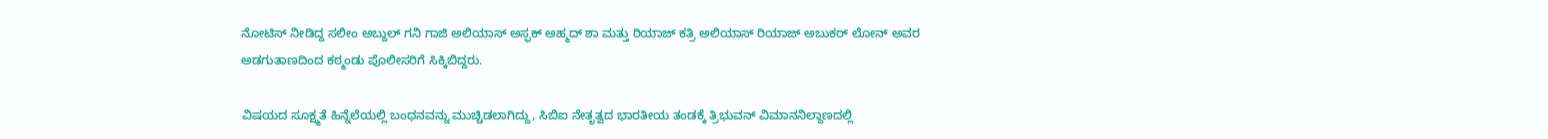ನೋಟಿಸ್ ನೀಡಿದ್ದ ಸಲೀಂ ಅಬ್ದುಲ್ ಗನಿ ಗಾಜಿ ಅಲಿಯಾಸ್ ಅಸ್ಫಕ್ ಅಹ್ಮದ್ ಶಾ ಮತ್ತು ರಿಯಾಜ್ ಕತ್ರಿ ಅಲಿಯಾಸ್ ರಿಯಾಜ್ ಅಬುಕರ್ ಲೋನ್ ಅವರ ಅಡಗುತಾಣದಿಂದ ಕಠ್ಮಂಡು ಪೊಲೀಸರಿಗೆ ಸಿಕ್ಕಿಬಿದ್ದರು.

ವಿಷಯದ ಸೂಕ್ಷ್ಮತೆ ಹಿನ್ನೆಲೆಯಲ್ಲಿ ಬಂಧನವನ್ನು ಮುಚ್ಚಿಡಲಾಗಿದ್ದು, ಸಿಬಿಐ ನೇತೃತ್ವದ ಭಾರತೀಯ ತಂಡಕ್ಕೆ ತ್ರಿಭುವನ್ ವಿಮಾನನಿಲ್ದಾಣದಲ್ಲಿ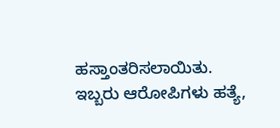ಹಸ್ತಾಂತರಿಸಲಾಯಿತು. ಇಬ್ಬರು ಆರೋಪಿಗಳು ಹತ್ಯೆ,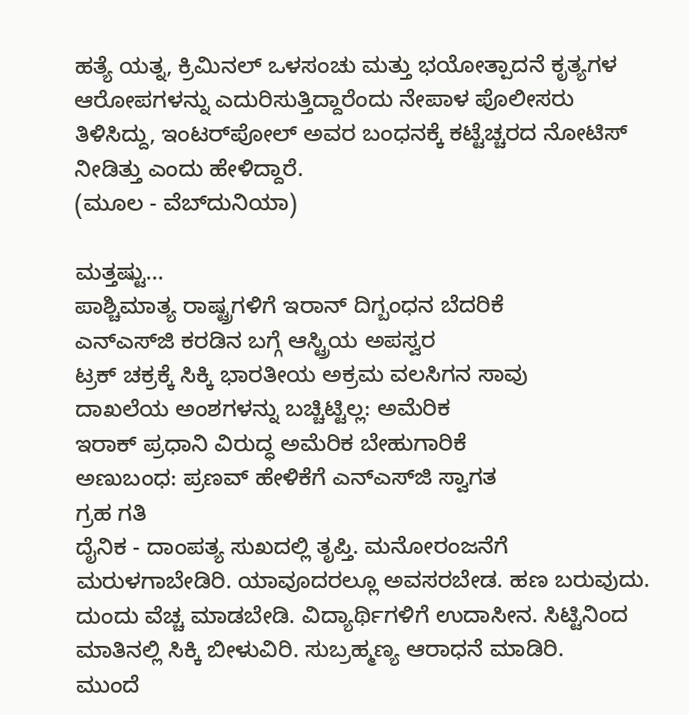ಹತ್ಯೆ ಯತ್ನ, ಕ್ರಿಮಿನಲ್ ಒಳಸಂಚು ಮತ್ತು ಭಯೋತ್ಪಾದನೆ ಕೃತ್ಯಗಳ ಆರೋಪಗಳನ್ನು ಎದುರಿಸುತ್ತಿದ್ದಾರೆಂದು ನೇಪಾಳ ಪೊಲೀಸರು ತಿಳಿಸಿದ್ದು, ಇಂಟರ್‌ಪೋಲ್ ಅವರ ಬಂಧನಕ್ಕೆ ಕಟ್ಟೆಚ್ಚರದ ನೋಟಿಸ್ ನೀಡಿತ್ತು ಎಂದು ಹೇಳಿದ್ದಾರೆ.
(ಮೂಲ - ವೆಬ್‌ದುನಿಯಾ)

ಮತ್ತಷ್ಟು...
ಪಾಶ್ಚಿಮಾತ್ಯ ರಾಷ್ಟ್ರಗಳಿಗೆ ಇರಾನ್ ದಿಗ್ಬಂಧನ ಬೆದರಿಕೆ
ಎನ್‌ಎಸ್‌ಜಿ ಕರಡಿನ ಬಗ್ಗೆ ಆಸ್ಟ್ರಿಯ ಅಪಸ್ವರ
ಟ್ರಕ್ ಚಕ್ರಕ್ಕೆ ಸಿಕ್ಕಿ ಭಾರತೀಯ ಅಕ್ರಮ ವಲಸಿಗನ ಸಾವು
ದಾಖಲೆಯ ಅಂಶಗಳನ್ನು ಬಚ್ಚಿಟ್ಟಿಲ್ಲ: ಅಮೆರಿಕ
ಇರಾಕ್ ಪ್ರಧಾನಿ ವಿರುದ್ಧ ಅಮೆರಿಕ ಬೇಹುಗಾರಿಕೆ
ಅಣುಬಂಧ: ಪ್ರಣವ್ ಹೇಳಿಕೆಗೆ ಎನ್‌ಎಸ್‌ಜಿ ಸ್ವಾಗತ
ಗ್ರಹ ಗತಿ
ದೈನಿಕ - ದಾಂಪತ್ಯ ಸುಖದಲ್ಲಿ ತೃಪ್ತಿ. ಮನೋರಂಜನೆಗೆ ಮರುಳಗಾಬೇಡಿರಿ. ಯಾವೂದರಲ್ಲೂ ಅವಸರಬೇಡ. ಹಣ ಬರುವುದು. ದುಂದು ವೆಚ್ಚ ಮಾಡಬೇಡಿ. ವಿದ್ಯಾರ್ಥಿಗಳಿಗೆ ಉದಾಸೀನ. ಸಿಟ್ಟಿನಿಂದ ಮಾತಿನಲ್ಲಿ ಸಿಕ್ಕಿ ಬೀಳುವಿರಿ. ಸುಬ್ರಹ್ಮಣ್ಯ ಆರಾಧನೆ ಮಾಡಿರಿ.
ಮುಂದೆ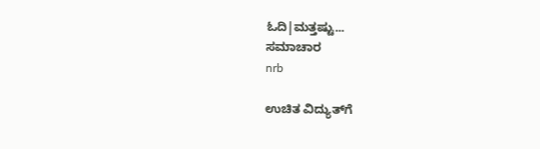ಓದಿ|ಮತ್ತಷ್ಟು...
ಸಮಾಚಾರ
nrb

ಉಚಿತ ವಿದ್ಯುತ್‌ಗೆ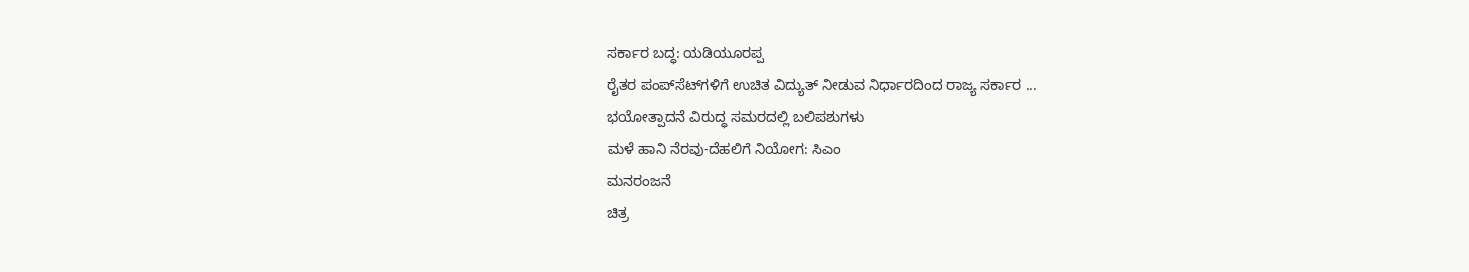ಸರ್ಕಾರ ಬದ್ಧ: ಯಡಿಯ‌ೂರಪ್ಪ
ರೈತರ ಪಂಪ್‌ಸೆಟ್‌ಗಳಿಗೆ ಉಚಿತ ವಿದ್ಯುತ್ ನೀಡುವ ನಿರ್ಧಾರದಿಂದ ರಾಜ್ಯ ಸರ್ಕಾರ ...
ಭಯೋತ್ಪಾದನೆ ವಿರುದ್ಧ ಸಮರದಲ್ಲಿ ಬಲಿಪಶುಗಳು
ಮಳೆ ಹಾನಿ ನೆರವು-ದೆಹಲಿಗೆ ನಿಯೋಗ: ಸಿಎಂ
ಮನರಂಜನೆ
ಚಿತ್ರ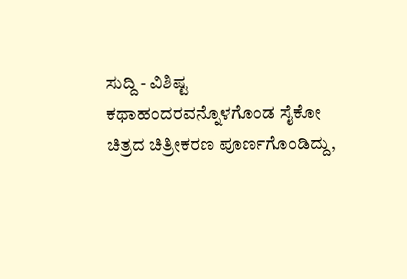ಸುದ್ದಿ - ವಿಶಿಷ್ಟ ಕಥಾಹಂದರವನ್ನೊಳಗೊಂಡ ಸೈಕೋ ಚಿತ್ರದ ಚಿತ್ರೀಕರಣ ಪೂರ್ಣಗೊಂಡಿದ್ದು,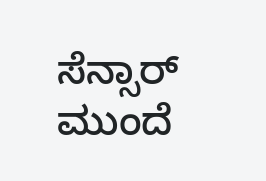ಸೆನ್ಸಾರ್ ಮುಂದೆ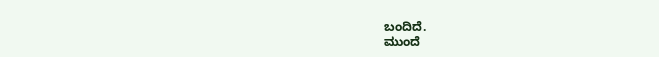ಬಂದಿದೆ.
ಮುಂದೆ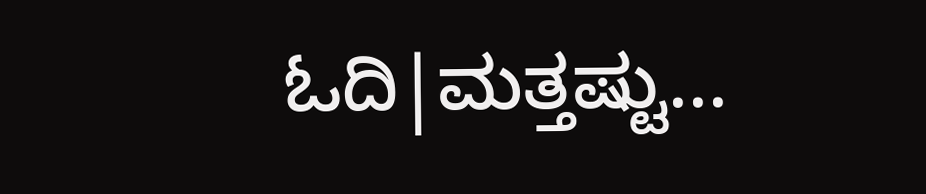ಓದಿ|ಮತ್ತಷ್ಟು...